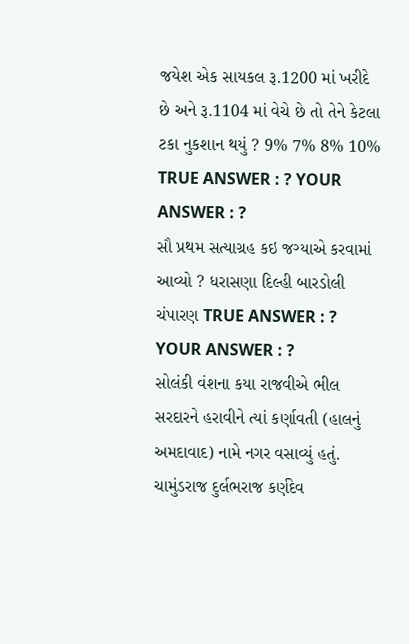જયેશ એક સાયકલ રૂ.1200 માં ખરીદે છે અને રૂ.1104 માં વેચે છે તો તેને કેટલા ટકા નુકશાન થયું ? 9% 7% 8% 10% TRUE ANSWER : ? YOUR ANSWER : ?
સૌ પ્રથમ સત્યાગ્રહ કઇ જગ્યાએ કરવામાં આવ્યો ? ધરાસણા દિલ્હી બારડોલી ચંપારણ TRUE ANSWER : ? YOUR ANSWER : ?
સોલંકી વંશના કયા રાજવીએ ભીલ સરદારને હરાવીને ત્યાં કર્ણાવતી (હાલનું અમદાવાદ) નામે નગર વસાવ્યું હતું. ચામુંડરાજ દુર્લભરાજ કર્ણદેવ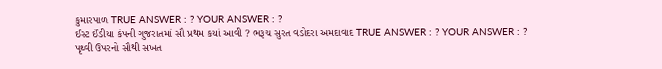કુમારપાળ TRUE ANSWER : ? YOUR ANSWER : ?
ઈસ્ટ ઈંડીયા કંપની ગુજરાતમાં સૌ પ્રથમ કયાં આવી ? ભરૂચ સુરત વડોદરા અમદાવાદ TRUE ANSWER : ? YOUR ANSWER : ?
પૃથ્વી ઉપરનો સૌથી સખત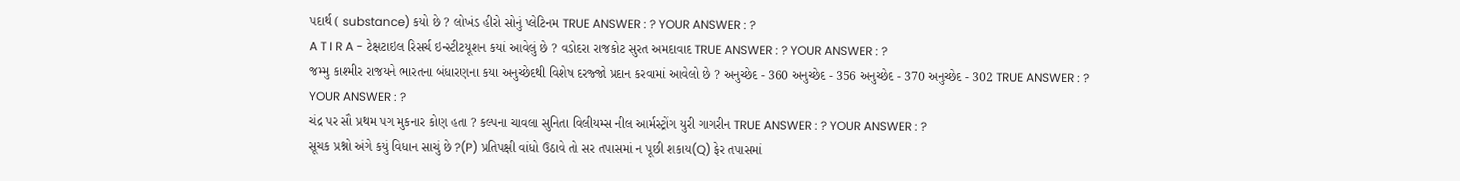પદાર્થ ( substance) કયો છે ? લોખંડ હીરો સોનું પ્લેટિનમ TRUE ANSWER : ? YOUR ANSWER : ?
A T I R A - ટેક્ષટાઇલ રિસર્ચ ઇન્સ્ટીટયૂશન કયાં આવેલું છે ? વડોદરા રાજકોટ સુરત અમદાવાદ TRUE ANSWER : ? YOUR ANSWER : ?
જમ્મુ કાશ્મીર રાજયને ભારતના બંધારણના કયા અનુચ્છેદથી વિશેષ દરજ્જો પ્રદાન કરવામાં આવેલો છે ? અનુચ્છેદ - 360 અનુચ્છેદ - 356 અનુચ્છેદ - 370 અનુચ્છેદ - 302 TRUE ANSWER : ? YOUR ANSWER : ?
ચંદ્ર પર સૌ પ્રથમ પગ મુકનાર કોણ હતા ? કલ્પના ચાવલા સુનિતા વિલીયમ્સ નીલ આર્મસ્ટ્રોંગ યુરી ગાગરીન TRUE ANSWER : ? YOUR ANSWER : ?
સૂચક પ્રશ્નો અંગે કયું વિધાન સાચું છે ?(P) પ્રતિપક્ષી વાંધો ઉઠાવે તો સર તપાસમાં ન પૂછી શકાય(Q) ફેર તપાસમાં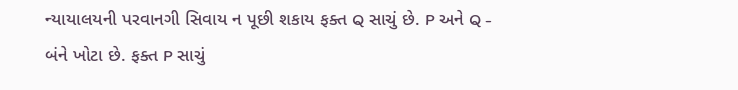ન્યાયાલયની પરવાનગી સિવાય ન પૂછી શકાય ફક્ત Q સાચું છે. P અને Q - બંને ખોટા છે. ફક્ત P સાચું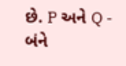છે. P અને Q - બંને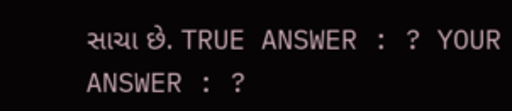સાચા છે. TRUE ANSWER : ? YOUR ANSWER : ?